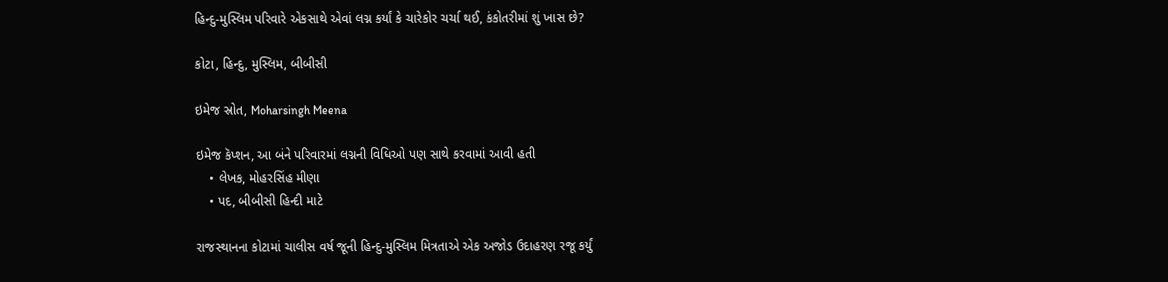હિન્દુ-મુસ્લિમ પરિવારે એકસાથે એવાં લગ્ન કર્યાં કે ચારેકોર ચર્ચા થઈ, કંકોતરીમાં શું ખાસ છે?

કોટા, હિન્દુ, મુસ્લિમ, બીબીસી

ઇમેજ સ્રોત, Moharsingh Meena

ઇમેજ કૅપ્શન, આ બંને પરિવારમાં લગ્નની વિધિઓ પણ સાથે કરવામાં આવી હતી
    • લેખક, મોહરસિંહ મીણા
    • પદ, બીબીસી હિન્દી માટે

રાજસ્થાનના કોટામાં ચાલીસ વર્ષ જૂની હિન્દુ-મુસ્લિમ મિત્રતાએ એક અજોડ ઉદાહરણ રજૂ કર્યું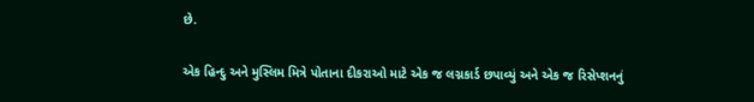છે.

એક હિન્દુ અને મુસ્લિમ મિત્રે પોતાના દીકરાઓ માટે એક જ લગ્નકાર્ડ છપાવ્યું અને એક જ રિસેપ્શનનું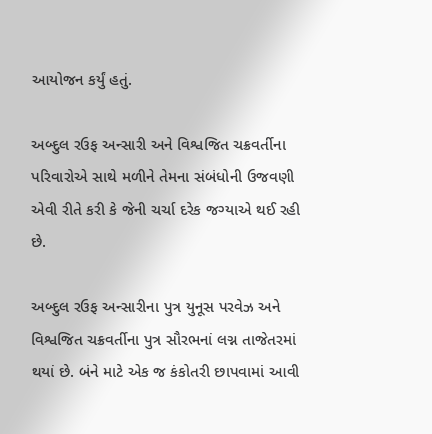આયોજન કર્યું હતું.

અબ્દુલ રઉફ અન્સારી અને વિશ્વજિત ચક્રવર્તીના પરિવારોએ સાથે મળીને તેમના સંબંધોની ઉજવણી એવી રીતે કરી કે જેની ચર્ચા દરેક જગ્યાએ થઈ રહી છે.

અબ્દુલ રઉફ અન્સારીના પુત્ર યુનૂસ પરવેઝ અને વિશ્વજિત ચક્રવર્તીના પુત્ર સૌરભનાં લગ્ન તાજેતરમાં થયાં છે. બંને માટે એક જ કંકોતરી છાપવામાં આવી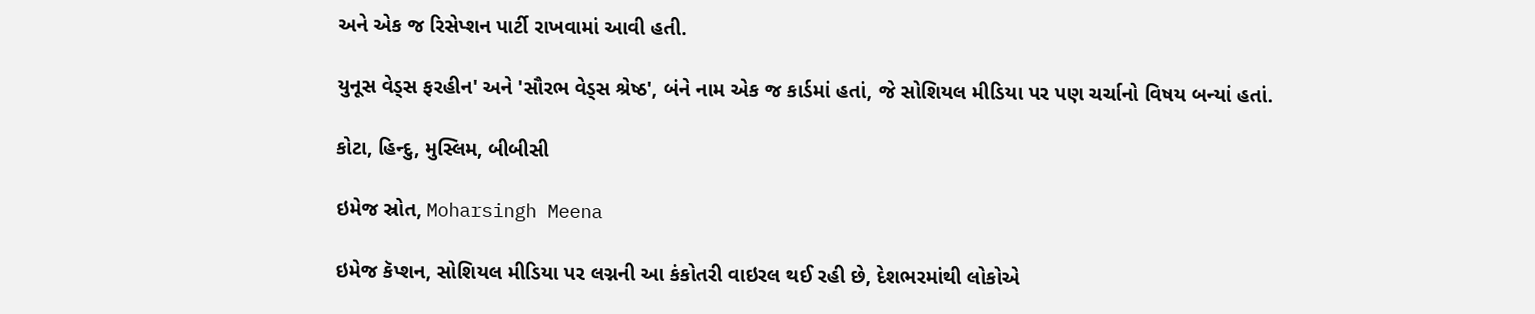અને એક જ રિસેપ્શન પાર્ટી રાખવામાં આવી હતી.

યુનૂસ વેડ્સ ફરહીન' અને 'સૌરભ વેડ્સ શ્રેષ્ઠ', બંને નામ એક જ કાર્ડમાં હતાં, જે સોશિયલ મીડિયા પર પણ ચર્ચાનો વિષય બન્યાં હતાં.

કોટા, હિન્દુ, મુસ્લિમ, બીબીસી

ઇમેજ સ્રોત, Moharsingh Meena

ઇમેજ કૅપ્શન, સોશિયલ મીડિયા પર લગ્નની આ કંકોતરી વાઇરલ થઈ રહી છે, દેશભરમાંથી લોકોએ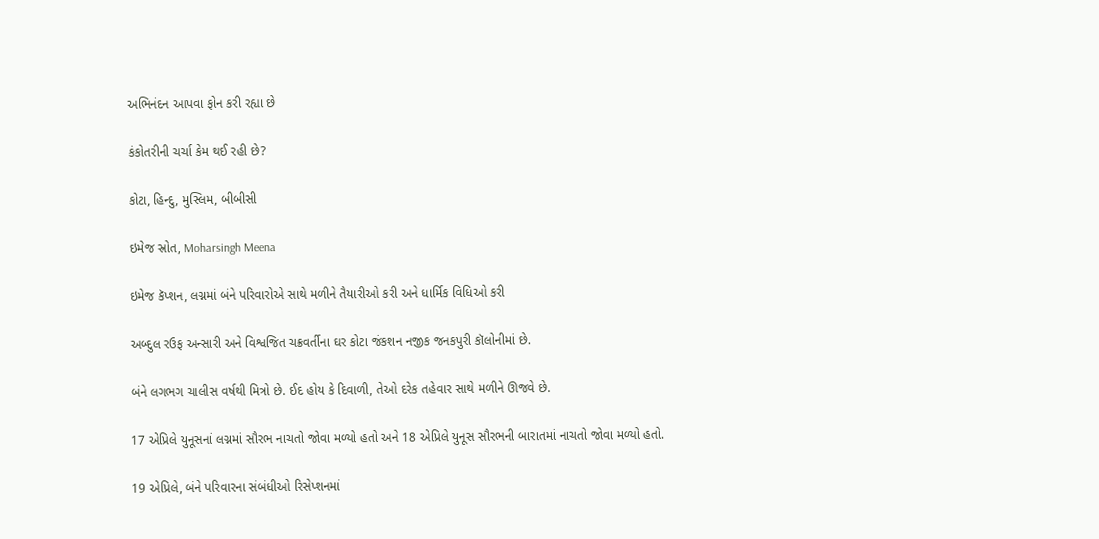અભિનંદન આપવા ફોન કરી રહ્યા છે

કંકોતરીની ચર્ચા કેમ થઈ રહી છે?

કોટા, હિન્દુ, મુસ્લિમ, બીબીસી

ઇમેજ સ્રોત, Moharsingh Meena

ઇમેજ કૅપ્શન, લગ્નમાં બંને પરિવારોએ સાથે મળીને તૈયારીઓ કરી અને ધાર્મિક વિધિઓ કરી

અબ્દુલ રઉફ અન્સારી અને વિશ્વજિત ચક્રવર્તીના ઘર કોટા જંકશન નજીક જનકપુરી કૉલોનીમાં છે.

બંને લગભગ ચાલીસ વર્ષથી મિત્રો છે. ઈદ હોય કે દિવાળી, તેઓ દરેક તહેવાર સાથે મળીને ઊજવે છે.

17 એપ્રિલે યુનૂસનાં લગ્નમાં સૌરભ નાચતો જોવા મળ્યો હતો અને 18 એપ્રિલે યુનૂસ સૌરભની બારાતમાં નાચતો જોવા મળ્યો હતો.

19 એપ્રિલે, બંને પરિવારના સંબંધીઓ રિસેપ્શનમાં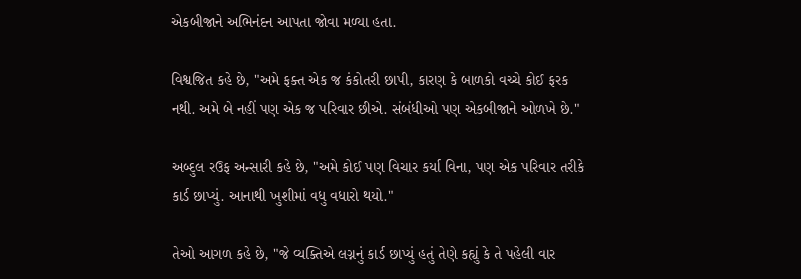એકબીજાને અભિનંદન આપતા જોવા મળ્યા હતા.

વિશ્વજિત કહે છે, "અમે ફક્ત એક જ કંકોતરી છાપી, કારણ કે બાળકો વચ્ચે કોઈ ફરક નથી. અમે બે નહીં પણ એક જ પરિવાર છીએ. સંબંધીઓ પણ એકબીજાને ઓળખે છે."

અબ્દુલ રઉફ અન્સારી કહે છે, "અમે કોઈ પણ વિચાર કર્યા વિના, પણ એક પરિવાર તરીકે કાર્ડ છાપ્યું. આનાથી ખુશીમાં વધુ વધારો થયો."

તેઓ આગળ કહે છે, "જે વ્યક્તિએ લગ્નનું કાર્ડ છાપ્યું હતું તેણે કહ્યું કે તે પહેલી વાર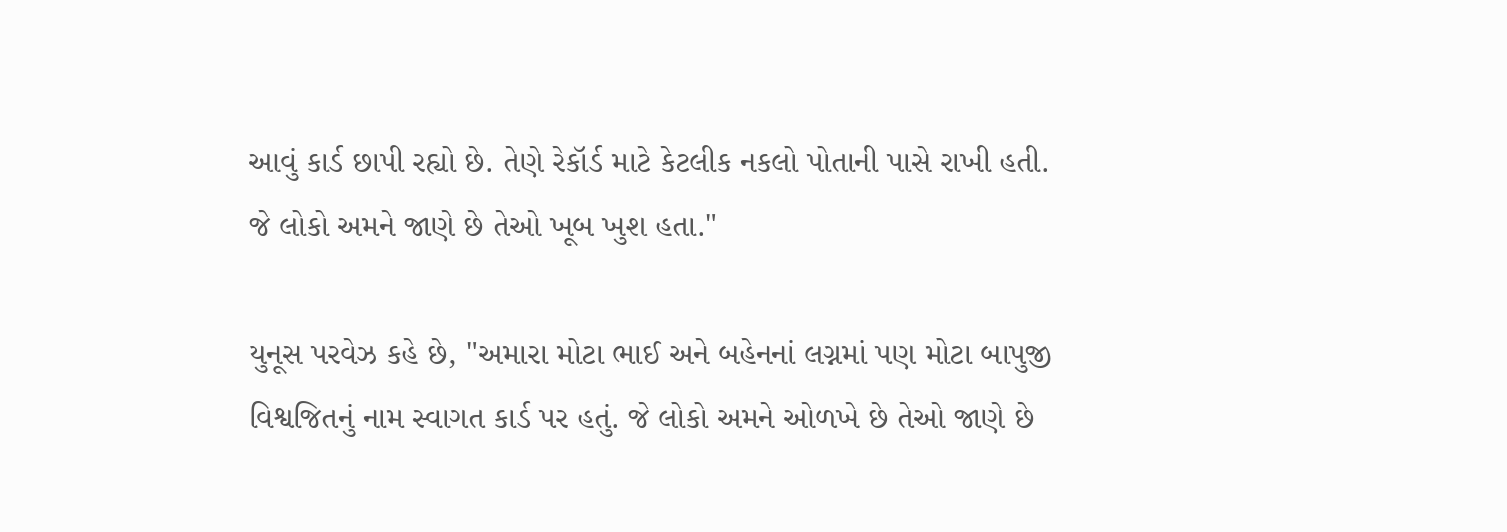આવું કાર્ડ છાપી રહ્યો છે. તેણે રેકૉર્ડ માટે કેટલીક નકલો પોતાની પાસે રાખી હતી. જે લોકો અમને જાણે છે તેઓ ખૂબ ખુશ હતા."

યુનૂસ પરવેઝ કહે છે, "અમારા મોટા ભાઈ અને બહેનનાં લગ્નમાં પણ મોટા બાપુજી વિશ્વજિતનું નામ સ્વાગત કાર્ડ પર હતું. જે લોકો અમને ઓળખે છે તેઓ જાણે છે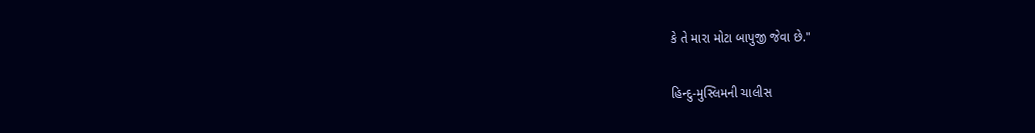કે તે મારા મોટા બાપુજી જેવા છે."

હિન્દુ-મુસ્લિમની ચાલીસ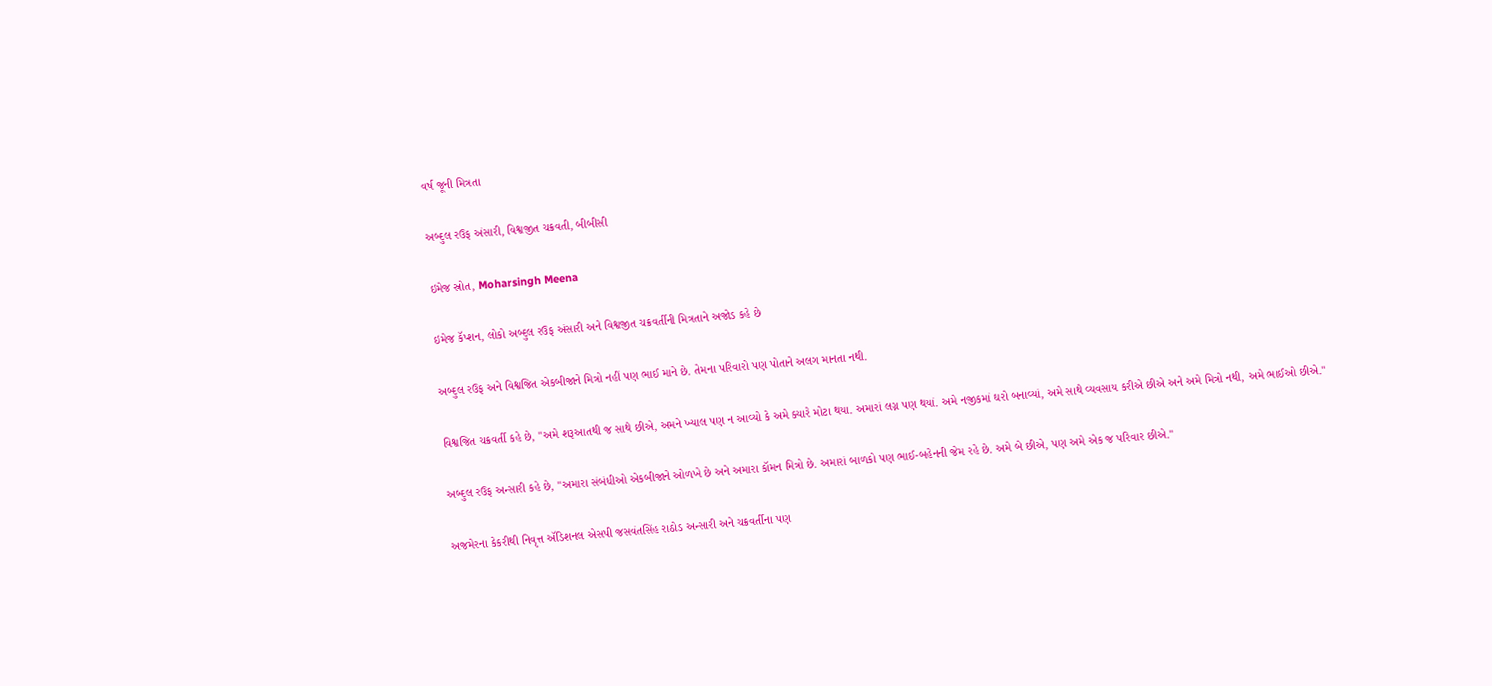વર્ષ જૂની મિત્રતા

અબ્દુલ રઉફ અંસારી, વિશ્વજીત ચક્રવતી, બીબીસી

ઇમેજ સ્રોત, Moharsingh Meena

ઇમેજ કૅપ્શન, લોકો અબ્દુલ રઉફ અંસારી અને વિશ્વજીત ચક્રવર્તીની મિત્રતાને અજોડ કહે છે

અબ્દુલ રઉફ અને વિશ્વજિત એકબીજાને મિત્રો નહીં પણ ભાઈ માને છે. તેમના પરિવારો પણ પોતાને અલગ માનતા નથી.

વિશ્વજિત ચક્રવર્તી કહે છે, "અમે શરૂઆતથી જ સાથે છીએ, અમને ખ્યાલ પણ ન આવ્યો કે અમે ક્યારે મોટા થયા. અમારાં લગ્ન પણ થયાં. અમે નજીકમાં ઘરો બનાવ્યાં, અમે સાથે વ્યવસાય કરીએ છીએ અને અમે મિત્રો નથી, અમે ભાઈઓ છીએ."

અબ્દુલ રઉફ અન્સારી કહે છે, "અમારા સંબંધીઓ એકબીજાને ઓળખે છે અને અમારા કૉમન મિત્રો છે. અમારાં બાળકો પણ ભાઈ-બહેનની જેમ રહે છે. અમે બે છીએ, પણ અમે એક જ પરિવાર છીએ."

અજમેરના કેકરીથી નિવૃત્ત ઍડિશનલ એસપી જસવંતસિંહ રાઠોડ અન્સારી અને ચક્રવર્તીના પણ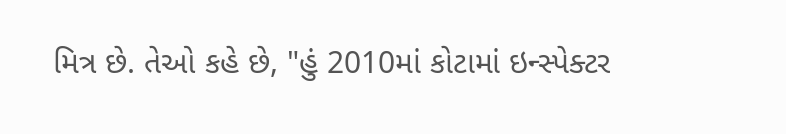મિત્ર છે. તેઓ કહે છે, "હું 2010માં કોટામાં ઇન્સ્પેક્ટર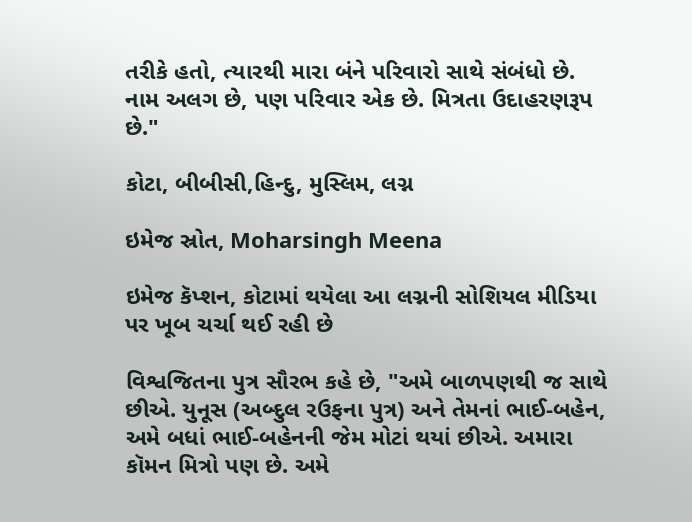તરીકે હતો, ત્યારથી મારા બંને પરિવારો સાથે સંબંધો છે. નામ અલગ છે, પણ પરિવાર એક છે. મિત્રતા ઉદાહરણરૂપ છે."

કોટા, બીબીસી,હિન્દુ, મુસ્લિમ, લગ્ન

ઇમેજ સ્રોત, Moharsingh Meena

ઇમેજ કૅપ્શન, કોટામાં થયેલા આ લગ્નની સોશિયલ મીડિયા પર ખૂબ ચર્ચા થઈ રહી છે

વિશ્વજિતના પુત્ર સૌરભ કહે છે, "અમે બાળપણથી જ સાથે છીએ. યુનૂસ (અબ્દુલ રઉફના પુત્ર) અને તેમનાં ભાઈ-બહેન, અમે બધાં ભાઈ-બહેનની જેમ મોટાં થયાં છીએ. અમારા કૉમન મિત્રો પણ છે. અમે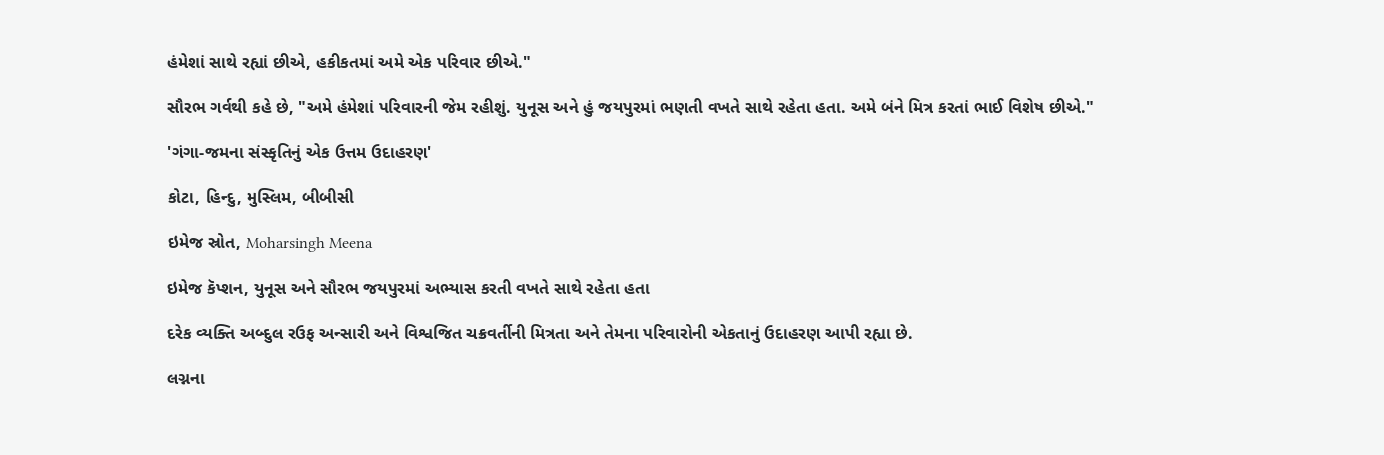હંમેશાં સાથે રહ્યાં છીએ, હકીકતમાં અમે એક પરિવાર છીએ."

સૌરભ ગર્વથી કહે છે, "અમે હંમેશાં પરિવારની જેમ રહીશું. યુનૂસ અને હું જયપુરમાં ભણતી વખતે સાથે રહેતા હતા. અમે બંને મિત્ર કરતાં ભાઈ વિશેષ છીએ."

'ગંગા-જમના સંસ્કૃતિનું એક ઉત્તમ ઉદાહરણ'

કોટા, હિન્દુ, મુસ્લિમ, બીબીસી

ઇમેજ સ્રોત, Moharsingh Meena

ઇમેજ કૅપ્શન, યુનૂસ અને સૌરભ જયપુરમાં અભ્યાસ કરતી વખતે સાથે રહેતા હતા

દરેક વ્યક્તિ અબ્દુલ રઉફ અન્સારી અને વિશ્વજિત ચક્રવર્તીની મિત્રતા અને તેમના પરિવારોની એકતાનું ઉદાહરણ આપી રહ્યા છે.

લગ્નના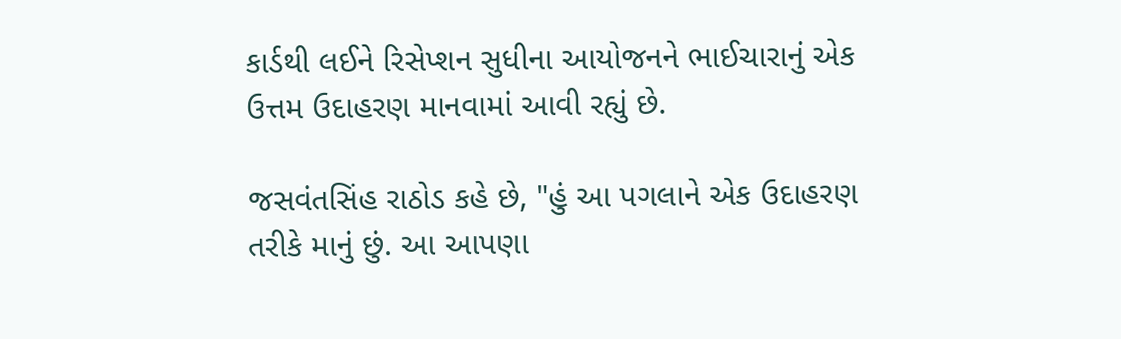કાર્ડથી લઈને રિસેપ્શન સુધીના આયોજનને ભાઈચારાનું એક ઉત્તમ ઉદાહરણ માનવામાં આવી રહ્યું છે.

જસવંતસિંહ રાઠોડ કહે છે, "હું આ પગલાને એક ઉદાહરણ તરીકે માનું છું. આ આપણા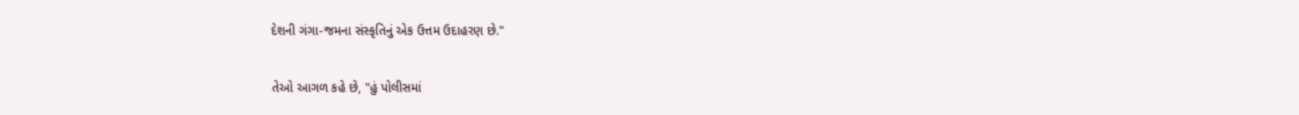દેશની ગંગા-જમના સંસ્કૃતિનું એક ઉત્તમ ઉદાહરણ છે."

તેઓ આગળ કહે છે, "હું પોલીસમાં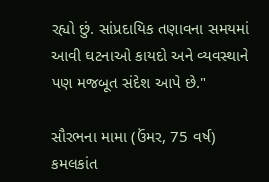રહ્યો છું. સાંપ્રદાયિક તણાવના સમયમાં આવી ઘટનાઓ કાયદો અને વ્યવસ્થાને પણ મજબૂત સંદેશ આપે છે."

સૌરભના મામા (ઉંમર, 75 વર્ષ) કમલકાંત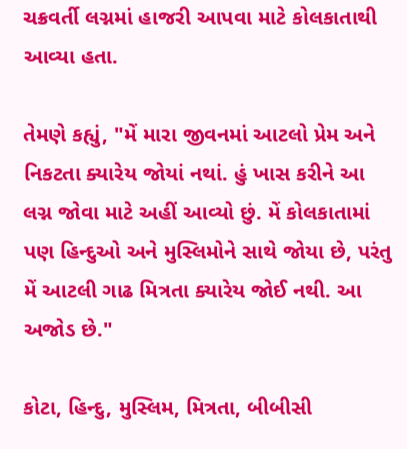ચક્રવર્તી લગ્નમાં હાજરી આપવા માટે કોલકાતાથી આવ્યા હતા.

તેમણે કહ્યું, "મેં મારા જીવનમાં આટલો પ્રેમ અને નિકટતા ક્યારેય જોયાં નથાં. હું ખાસ કરીને આ લગ્ન જોવા માટે અહીં આવ્યો છું. મેં કોલકાતામાં પણ હિન્દુઓ અને મુસ્લિમોને સાથે જોયા છે, પરંતુ મેં આટલી ગાઢ મિત્રતા ક્યારેય જોઈ નથી. આ અજોડ છે."

કોટા, હિન્દુ, મુસ્લિમ, મિત્રતા, બીબીસી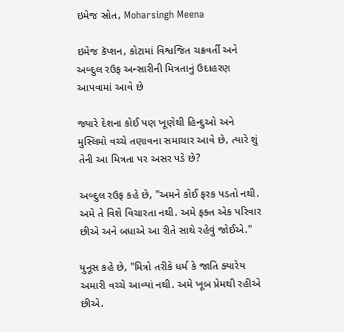ઇમેજ સ્રોત, Moharsingh Meena

ઇમેજ કૅપ્શન, કોટામાં વિશ્વજિત ચક્રવર્તી અને અબ્દુલ રઉફ અન્સારીની મિત્રતાનું ઉદાહરણ આપવામાં આવે છે

જ્યારે દેશના કોઈ પણ ખૂણેથી હિન્દુઓ અને મુસ્લિમો વચ્ચે તણાવના સમાચાર આવે છે, ત્યારે શું તેની આ મિત્રતા પર અસર પડે છે?

અબ્દુલ રઉફ કહે છે, "અમને કોઈ ફરક પડતો નથી. અમે તે વિશે વિચારતા નથી. અમે ફક્ત એક પરિવાર છીએ અને બધાએ આ રીતે સાથે રહેવું જોઈએ."

યુનૂસ કહે છે, "મિત્રો તરીકે ધર્મ કે જાતિ ક્યારેય અમારી વચ્ચે આવ્યાં નથી. અમે ખૂબ પ્રેમથી રહીએ છીએ.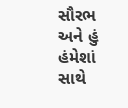સૌરભ અને હું હંમેશાં સાથે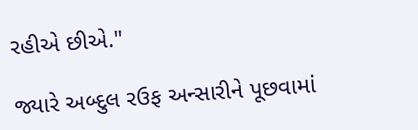રહીએ છીએ."

જ્યારે અબ્દુલ રઉફ અન્સારીને પૂછવામાં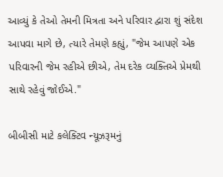આવ્યું કે તેઓ તેમની મિત્રતા અને પરિવાર દ્વારા શું સંદેશ આપવા માગે છે, ત્યારે તેમણે કહ્યું, "જેમ આપણે એક પરિવારની જેમ રહીએ છીએ, તેમ દરેક વ્યક્તિએ પ્રેમથી સાથે રહેવું જોઈએ."

બીબીસી માટે કલેક્ટિવ ન્યૂઝરૂમનું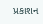પ્રકાશન